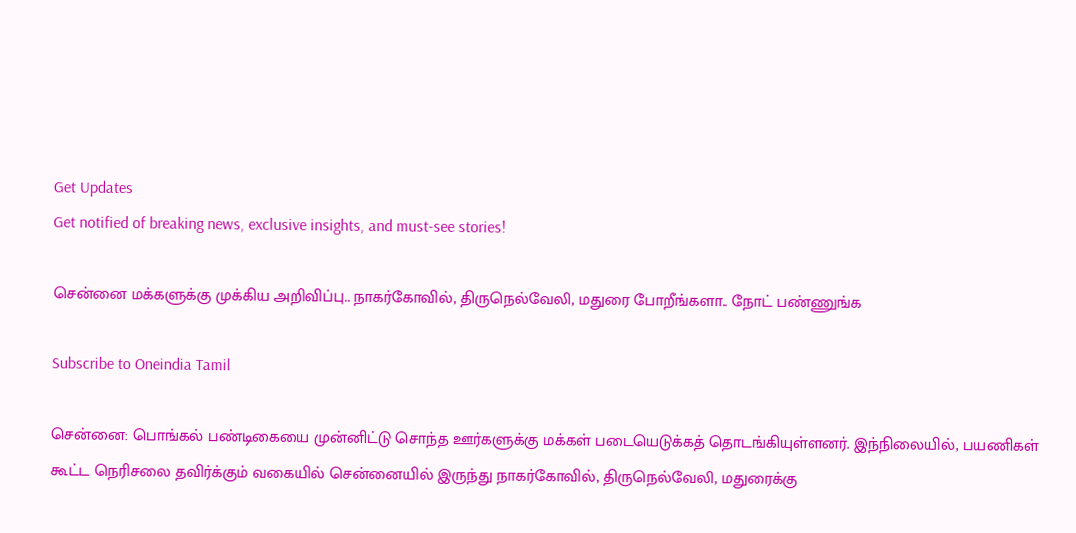Get Updates
Get notified of breaking news, exclusive insights, and must-see stories!

சென்னை மக்களுக்கு முக்கிய அறிவிப்பு.. நாகர்கோவில், திருநெல்வேலி, மதுரை போறீங்களா.. நோட் பண்ணுங்க

Subscribe to Oneindia Tamil

சென்னை: பொங்கல் பண்டிகையை முன்னிட்டு சொந்த ஊர்களுக்கு மக்கள் படையெடுக்கத் தொடங்கியுள்ளனர். இந்நிலையில், பயணிகள் கூட்ட நெரிசலை தவிர்க்கும் வகையில் சென்னையில் இருந்து நாகர்கோவில், திருநெல்வேலி, மதுரைக்கு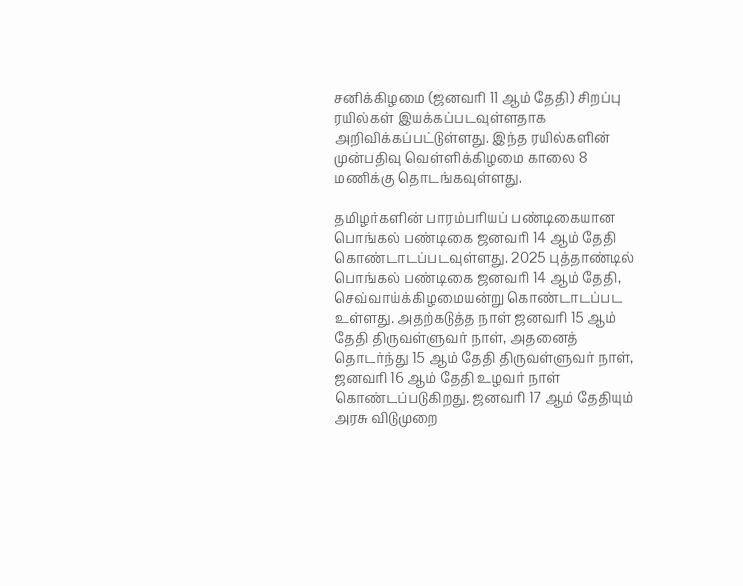சனிக்கிழமை (ஜனவரி 11 ஆம் தேதி) சிறப்பு ரயில்கள் இயக்கப்படவுள்ளதாக அறிவிக்கப்பட்டுள்ளது. இந்த ரயில்களின் முன்பதிவு வெள்ளிக்கிழமை காலை 8 மணிக்கு தொடங்கவுள்ளது.

தமிழர்களின் பாரம்பரியப் பண்டிகையான பொங்கல் பண்டிகை ஜனவரி 14 ஆம் தேதி கொண்டாடப்படவுள்ளது. 2025 புத்தாண்டில் பொங்கல் பண்டிகை ஜனவரி 14 ஆம் தேதி, செவ்வாய்க்கிழமையன்று கொண்டாடப்பட உள்ளது. அதற்கடுத்த நாள் ஜனவரி 15 ஆம் தேதி திருவள்ளுவர் நாள், அதனைத் தொடர்ந்து 15 ஆம் தேதி திருவள்ளுவர் நாள், ஜனவரி 16 ஆம் தேதி உழவர் நாள் கொண்டப்படுகிறது. ஜனவரி 17 ஆம் தேதியும் அரசு விடுமுறை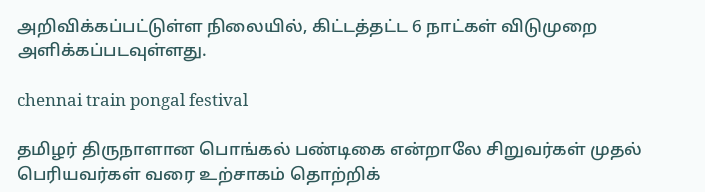அறிவிக்கப்பட்டுள்ள நிலையில், கிட்டத்தட்ட 6 நாட்கள் விடுமுறை அளிக்கப்படவுள்ளது.

chennai train pongal festival

தமிழர் திருநாளான பொங்கல் பண்டிகை என்றாலே சிறுவர்கள் முதல் பெரியவர்கள் வரை உற்சாகம் தொற்றிக்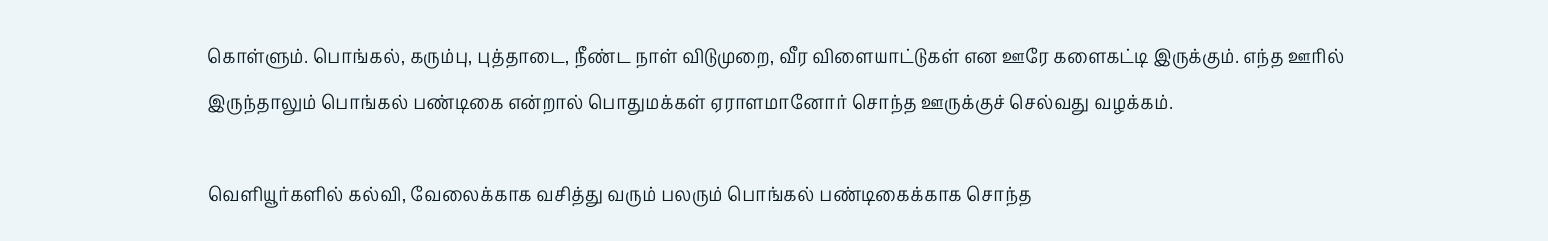கொள்ளும். பொங்கல், கரும்பு, புத்தாடை, நீண்ட நாள் விடுமுறை, வீர விளையாட்டுகள் என ஊரே களைகட்டி இருக்கும். எந்த ஊரில் இருந்தாலும் பொங்கல் பண்டிகை என்றால் பொதுமக்கள் ஏராளமானோர் சொந்த ஊருக்குச் செல்வது வழக்கம்.

வெளியூர்களில் கல்வி, வேலைக்காக வசித்து வரும் பலரும் பொங்கல் பண்டிகைக்காக சொந்த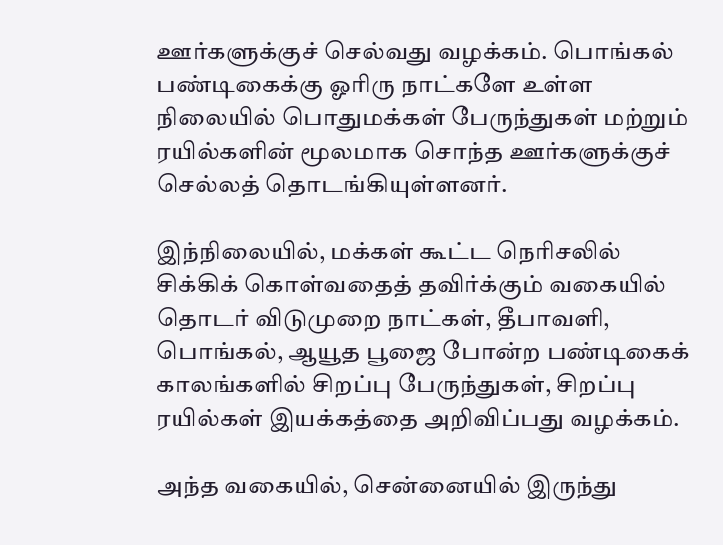ஊர்களுக்குச் செல்வது வழக்கம். பொங்கல் பண்டிகைக்கு ஓரிரு நாட்களே உள்ள நிலையில் பொதுமக்கள் பேருந்துகள் மற்றும் ரயில்களின் மூலமாக சொந்த ஊர்களுக்குச் செல்லத் தொடங்கியுள்ளனர்.

இந்நிலையில், மக்கள் கூட்ட நெரிசலில் சிக்கிக் கொள்வதைத் தவிர்க்கும் வகையில் தொடர் விடுமுறை நாட்கள், தீபாவளி, பொங்கல், ஆயூத பூஜை போன்ற பண்டிகைக் காலங்களில் சிறப்பு பேருந்துகள், சிறப்பு ரயில்கள் இயக்கத்தை அறிவிப்பது வழக்கம்.

அந்த வகையில், சென்னையில் இருந்து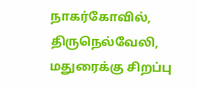நாகர்கோவில், திருநெல்வேலி, மதுரைக்கு சிறப்பு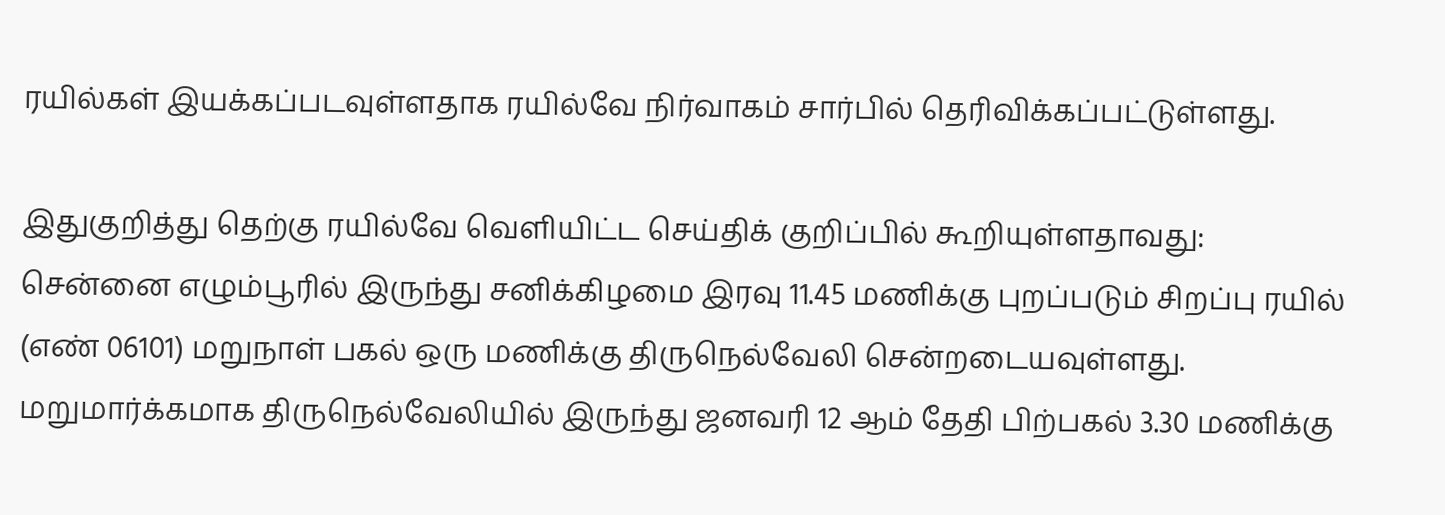ரயில்கள் இயக்கப்படவுள்ளதாக ரயில்வே நிர்வாகம் சார்பில் தெரிவிக்கப்பட்டுள்ளது.

இதுகுறித்து தெற்கு ரயில்வே வெளியிட்ட செய்திக் குறிப்பில் கூறியுள்ளதாவது: சென்னை எழும்பூரில் இருந்து சனிக்கிழமை இரவு 11.45 மணிக்கு புறப்படும் சிறப்பு ரயில் (எண் 06101) மறுநாள் பகல் ஒரு மணிக்கு திருநெல்வேலி சென்றடையவுள்ளது. மறுமார்க்கமாக திருநெல்வேலியில் இருந்து ஜனவரி 12 ஆம் தேதி பிற்பகல் 3.30 மணிக்கு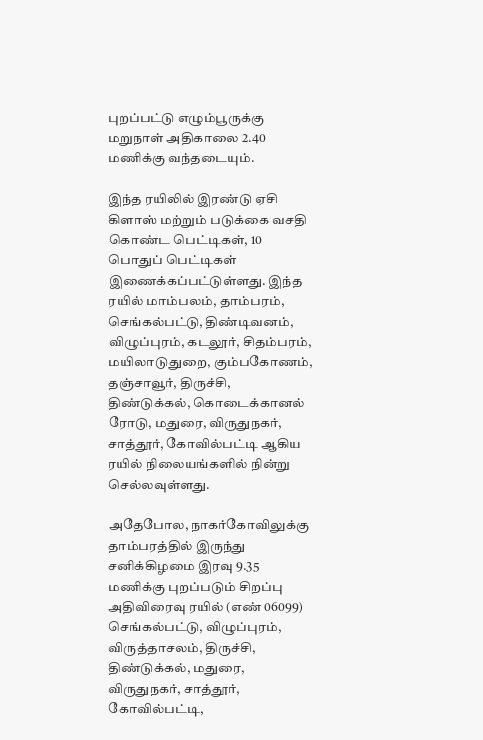புறப்பட்டு எழும்பூருக்கு மறுநாள் அதிகாலை 2.40 மணிக்கு வந்தடையும்.

இந்த ரயிலில் இரண்டு ஏசி கிளாஸ் மற்றும் படுக்கை வசதி கொண்ட பெட்டிகள், 10 பொதுப் பெட்டிகள் இணைக்கப்பட்டுள்ளது. இந்த ரயில் மாம்பலம், தாம்பரம், செங்கல்பட்டு, திண்டிவனம், விழுப்புரம், கடலூர், சிதம்பரம், மயிலாடுதுறை, கும்பகோணம், தஞ்சாவூர், திருச்சி, திண்டுக்கல், கொடைக்கானல் ரோடு, மதுரை, விருதுநகர், சாத்தூர், கோவில்பட்டி ஆகிய ரயில் நிலையங்களில் நின்று செல்லவுள்ளது.

அதேபோல, நாகர்கோவிலுக்கு தாம்பரத்தில் இருந்து சனிக்கிழமை இரவு 9.35 மணிக்கு புறப்படும் சிறப்பு அதிவிரைவு ரயில் (எண் 06099) செங்கல்பட்டு, விழுப்புரம், விருத்தாசலம், திருச்சி, திண்டுக்கல், மதுரை, விருதுநகர், சாத்தூர், கோவில்பட்டி,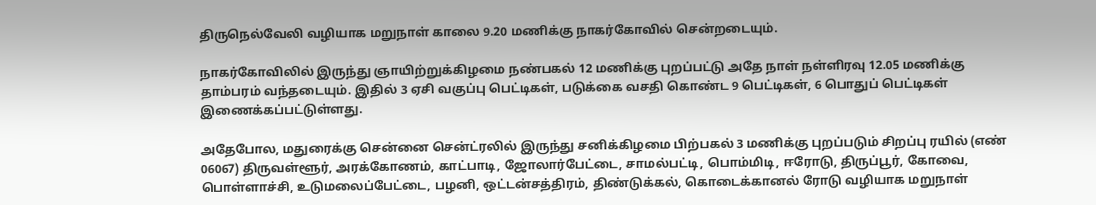திருநெல்வேலி வழியாக மறுநாள் காலை 9.20 மணிக்கு நாகர்கோவில் சென்றடையும்.

நாகர்கோவிலில் இருந்து ஞாயிற்றுக்கிழமை நண்பகல் 12 மணிக்கு புறப்பட்டு அதே நாள் நள்ளிரவு 12.05 மணிக்கு தாம்பரம் வந்தடையும். இதில் 3 ஏசி வகுப்பு பெட்டிகள், படுக்கை வசதி கொண்ட 9 பெட்டிகள், 6 பொதுப் பெட்டிகள் இணைக்கப்பட்டுள்ளது.

அதேபோல, மதுரைக்கு சென்னை சென்ட்ரலில் இருந்து சனிக்கிழமை பிற்பகல் 3 மணிக்கு புறப்படும் சிறப்பு ரயில் (எண் 06067) திருவள்ளூர், அரக்கோணம், காட்பாடி, ஜோலார்பேட்டை, சாமல்பட்டி, பொம்மிடி, ஈரோடு, திருப்பூர், கோவை, பொள்ளாச்சி, உடுமலைப்பேட்டை, பழனி, ஒட்டன்சத்திரம், திண்டுக்கல், கொடைக்கானல் ரோடு வழியாக மறுநாள்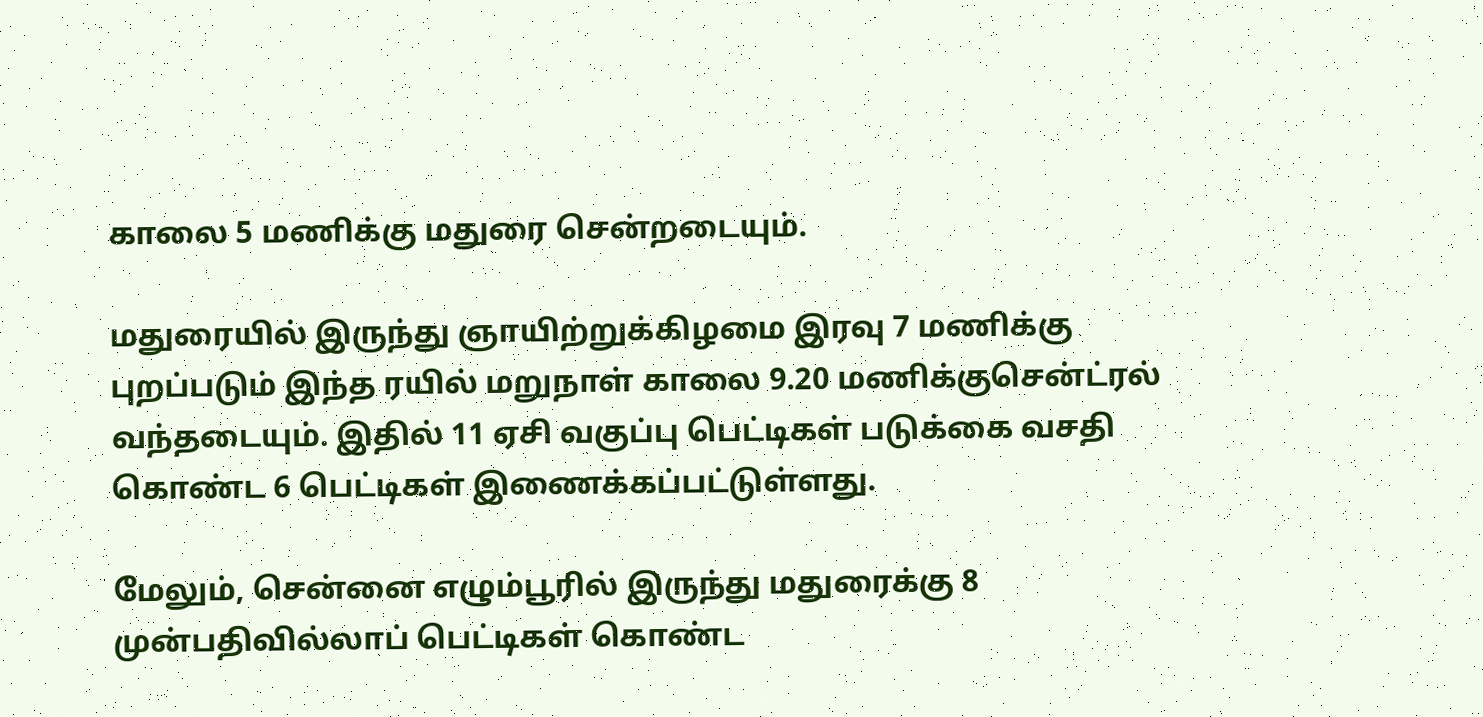காலை 5 மணிக்கு மதுரை சென்றடையும்.

மதுரையில் இருந்து ஞாயிற்றுக்கிழமை இரவு 7 மணிக்கு புறப்படும் இந்த ரயில் மறுநாள் காலை 9.20 மணிக்குசென்ட்ரல் வந்தடையும். இதில் 11 ஏசி வகுப்பு பெட்டிகள் படுக்கை வசதி கொண்ட 6 பெட்டிகள் இணைக்கப்பட்டுள்ளது.

மேலும், சென்னை எழும்பூரில் இருந்து மதுரைக்கு 8 முன்பதிவில்லாப் பெட்டிகள் கொண்ட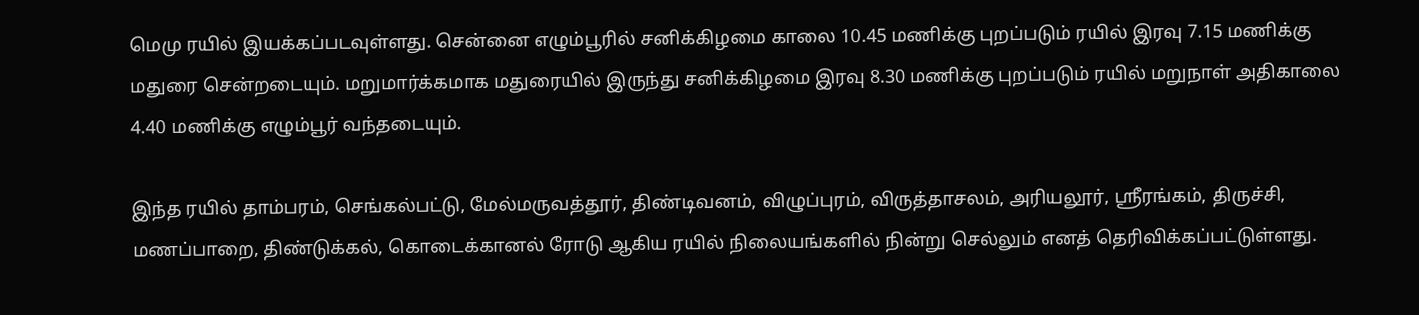மெமு ரயில் இயக்கப்படவுள்ளது. சென்னை எழும்பூரில் சனிக்கிழமை காலை 10.45 மணிக்கு புறப்படும் ரயில் இரவு 7.15 மணிக்கு மதுரை சென்றடையும். மறுமார்க்கமாக மதுரையில் இருந்து சனிக்கிழமை இரவு 8.30 மணிக்கு புறப்படும் ரயில் மறுநாள் அதிகாலை 4.40 மணிக்கு எழும்பூர் வந்தடையும்.

இந்த ரயில் தாம்பரம், செங்கல்பட்டு, மேல்மருவத்தூர், திண்டிவனம், விழுப்புரம், விருத்தாசலம், அரியலூர், ஸ்ரீரங்கம், திருச்சி, மணப்பாறை, திண்டுக்கல், கொடைக்கானல் ரோடு ஆகிய ரயில் நிலையங்களில் நின்று செல்லும் எனத் தெரிவிக்கப்பட்டுள்ளது.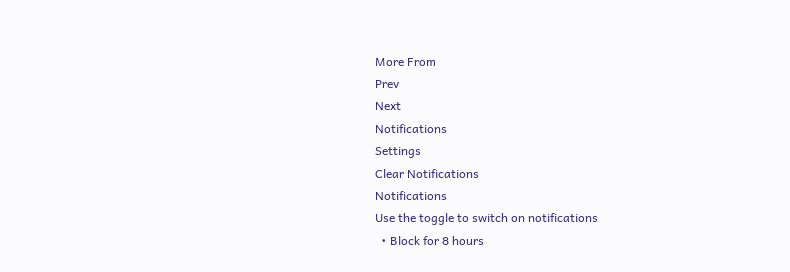More From
Prev
Next
Notifications
Settings
Clear Notifications
Notifications
Use the toggle to switch on notifications
  • Block for 8 hours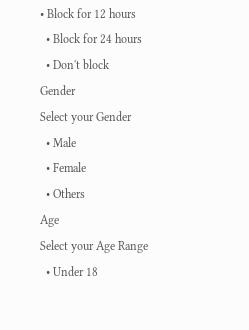• Block for 12 hours
  • Block for 24 hours
  • Don't block
Gender
Select your Gender
  • Male
  • Female
  • Others
Age
Select your Age Range
  • Under 18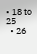• 18 to 25
  • 26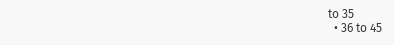to 35
  • 36 to 45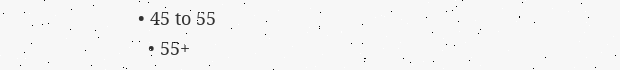• 45 to 55
  • 55+